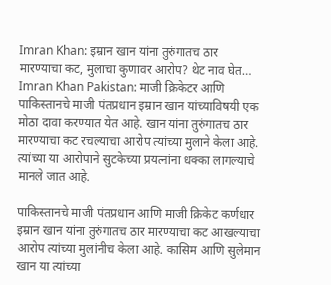Imran Khan: इम्रान खान यांना तुरुंगातच ठार मारण्याचा कट, मुलाचा कुणावर आरोप? थेट नाव घेत…
Imran Khan Pakistan: माजी क्रिकेटर आणि पाकिस्तानचे माजी पंतप्रधान इम्रान खान यांच्याविषयी एक मोठा दावा करण्यात येत आहे. खान यांना तुरुंगातच ठार मारण्याचा कट रचल्याचा आरोप त्यांच्या मुलाने केला आहे. त्यांच्या या आरोपाने सुटकेच्या प्रयत्नांना धक्का लागल्याचे मानले जात आहे.

पाकिस्तानचे माजी पंतप्रधान आणि माजी क्रिकेट कर्णधार इम्रान खान यांना तुरुंगातच ठार मारण्याचा कट आखल्याचा आरोप त्यांच्या मुलांनीच केला आहे. कासिम आणि सुलेमान खान या त्यांच्या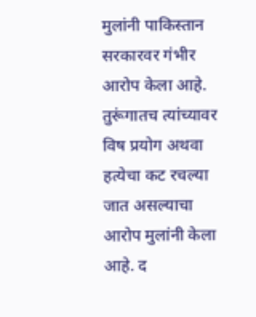मुलांनी पाकिस्तान सरकारवर गंभीर आरोप केला आहे. तुरूंगातच त्यांच्यावर विष प्रयोग अथवा हत्येचा कट रचल्या जात असल्याचा आरोप मुलांनी केला आहे. द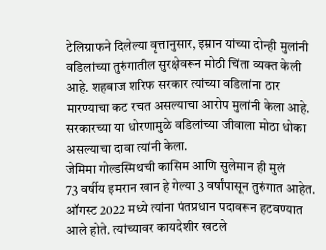टेलिग्राफने दिलेल्या वृत्तानुसार, इम्रान यांच्या दोन्ही मुलांनी वडिलांच्या तुरुंगातील सुरक्षेवरून मोठी चिंता व्यक्त केली आहे. शहबाज शरिफ सरकार त्यांच्या वडिलांना ठार मारण्याचा कट रचत असल्याचा आरोप मुलांनी केला आहे. सरकारच्या या धोरणामुळे वडिलांच्या जीवाला मोठा धोका असल्याचा दावा त्यांनी केला.
जेमिमा गोल्डस्मिथची कासिम आणि सुलेमान ही मुलं
73 वर्षीय इमरान खान हे गेल्या 3 वर्षांपासून तुरुंगात आहेत. ऑगस्ट 2022 मध्ये त्यांना पंतप्रधान पदावरून हटवण्यात आले होते. त्यांच्यावर कायदेशीर खटले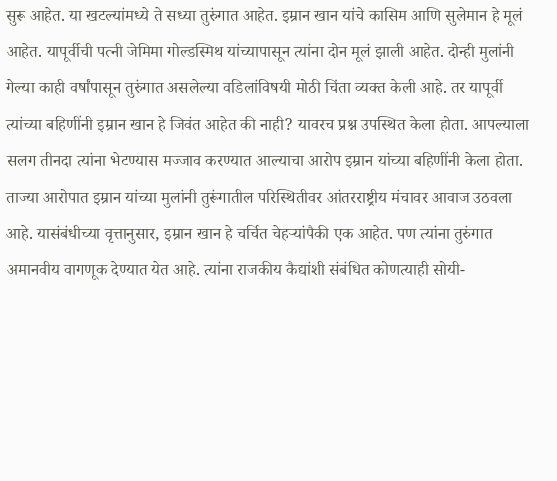सुरू आहेत. या खटल्यांमध्ये ते सध्या तुरुंगात आहेत. इम्रान खान यांचे कासिम आणि सुलेमान हे मूलं आहेत. यापूर्वीची पत्नी जेमिमा गोल्डस्मिथ यांच्यापासून त्यांना दोन मूलं झाली आहेत. दोन्ही मुलांनी गेल्या काही वर्षांपासून तुरुंगात असलेल्या वडिलांविषयी मोठी चिंता व्यक्त केली आहे. तर यापूर्वी त्यांच्या बहिणींनी इम्रान खान हे जिवंत आहेत की नाही? यावरच प्रश्न उपस्थित केला होता. आपल्याला सलग तीनदा त्यांना भेटण्यास मज्जाव करण्यात आल्याचा आरोप इम्रान यांच्या बहिणींनी केला होता.
ताज्या आरोपात इम्रान यांच्या मुलांनी तुरूंगातील परिस्थितीवर आंतरराष्ट्रीय मंचावर आवाज उठवला आहे. यासंबंधीच्या वृत्तानुसार, इम्रान खान हे चर्चित चेहऱ्यांपैकी एक आहेत. पण त्यांना तुरुंगात अमानवीय वागणूक देण्यात येत आहे. त्यांना राजकीय कैद्यांशी संबंधित कोणत्याही सोयी-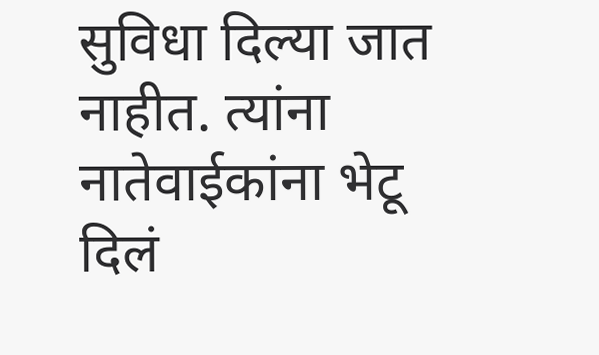सुविधा दिल्या जात नाहीत. त्यांना नातेवाईकांना भेटू दिलं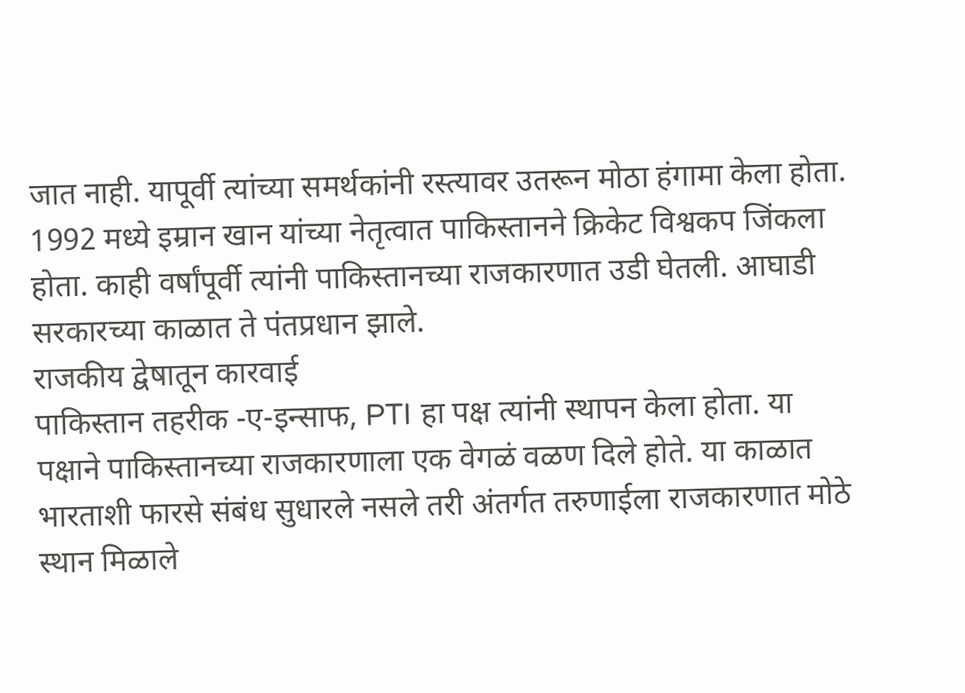जात नाही. यापूर्वी त्यांच्या समर्थकांनी रस्त्यावर उतरून मोठा हंगामा केला होता. 1992 मध्ये इम्रान खान यांच्या नेतृत्वात पाकिस्तानने क्रिकेट विश्वकप जिंकला होता. काही वर्षांपूर्वी त्यांनी पाकिस्तानच्या राजकारणात उडी घेतली. आघाडी सरकारच्या काळात ते पंतप्रधान झाले.
राजकीय द्वेषातून कारवाई
पाकिस्तान तहरीक -ए-इन्साफ, PTI हा पक्ष त्यांनी स्थापन केला होता. या पक्षाने पाकिस्तानच्या राजकारणाला एक वेगळं वळण दिले होते. या काळात भारताशी फारसे संबंध सुधारले नसले तरी अंतर्गत तरुणाईला राजकारणात मोठे स्थान मिळाले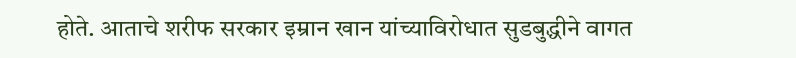होते. आताचे शरीफ सरकार इम्रान खान यांच्याविरोधात सुडबुद्धीने वागत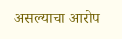असल्याचा आरोप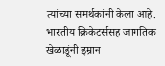त्यांच्या समर्थकांनी केला आहे. भारतीय क्रिकेटर्ससह जागतिक खेळाडूंनी इम्रान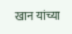खान यांच्या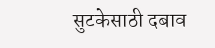सुटकेसाठी दबाव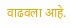वाढवला आहे.